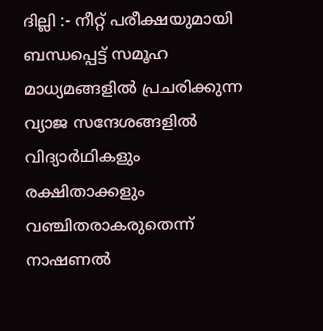ദില്ലി :- നീറ്റ് പരീക്ഷയുമായി ബന്ധപ്പെട്ട് സമൂഹ മാധ്യമങ്ങളിൽ പ്രചരിക്കുന്ന വ്യാജ സന്ദേശങ്ങളിൽ വിദ്യാർഥികളും രക്ഷിതാക്കളും വഞ്ചിതരാകരുതെന്ന് നാഷണൽ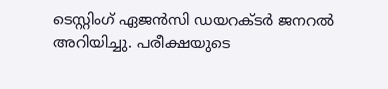ടെസ്റ്റിംഗ് ഏജൻസി ഡയറക്ടർ ജനറൽ അറിയിച്ചു. പരീക്ഷയുടെ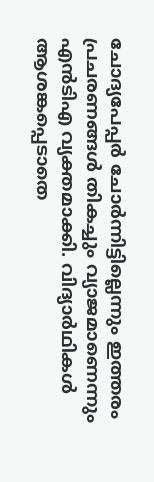ചോദ്യപേപ്പർ ചോർന്നിട്ടില്ലെന്നും ഇത്തരം പ്രചരണങ്ങൾ തികച്ചും വ്യാജമാണെന്നും എൻടിഎ വ്യക്തമാക്കി. വിദ്യാർഥികൾ ആശങ്കപ്പെടാതെ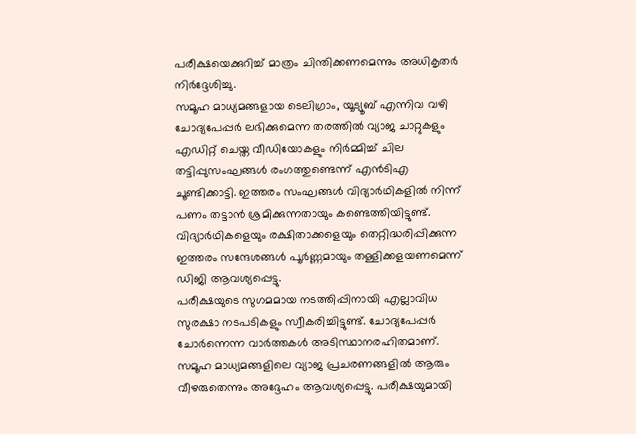പരീക്ഷയെക്കുറിച്ച് മാത്രം ചിന്തിക്കണമെന്നും അധികൃതർ നിർദ്ദേശിച്ചു.
സമൂഹ മാധ്യമങ്ങളായ ടെലിഗ്രാം, യൂട്യൂബ് എന്നിവ വഴി ചോദ്യപേപ്പർ ലഭിക്കുമെന്ന തരത്തിൽ വ്യാജ ചാറ്റുകളും എഡിറ്റ് ചെയ്ത വീഡിയോകളും നിർമ്മിച്ച് ചില തട്ടിപ്പുസംഘങ്ങൾ രംഗത്തുണ്ടെന്ന് എൻടിഎ ചൂണ്ടിക്കാട്ടി. ഇത്തരം സംഘങ്ങൾ വിദ്യാർഥികളിൽ നിന്ന് പണം തട്ടാൻ ശ്രമിക്കുന്നതായും കണ്ടെത്തിയിട്ടുണ്ട്. വിദ്യാർഥികളെയും രക്ഷിതാക്കളെയും തെറ്റിദ്ധരിപ്പിക്കുന്ന ഇത്തരം സന്ദേശങ്ങൾ പൂർണ്ണമായും തള്ളിക്കളയണമെന്ന് ഡിജി ആവശ്യപ്പെട്ടു.
പരീക്ഷയുടെ സുഗമമായ നടത്തിപ്പിനായി എല്ലാവിധ സുരക്ഷാ നടപടികളും സ്വീകരിച്ചിട്ടുണ്ട്. ചോദ്യപേപ്പർ ചോർന്നെന്ന വാർത്തകൾ അടിസ്ഥാനരഹിതമാണ്. സമൂഹ മാധ്യമങ്ങളിലെ വ്യാജ പ്രചരണങ്ങളിൽ ആരും വീഴരുതെന്നും അദ്ദേഹം ആവശ്യപ്പെട്ടു. പരീക്ഷയുമായി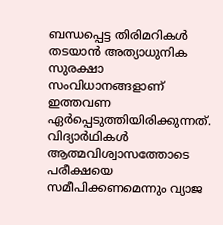ബന്ധപ്പെട്ട തിരിമറികൾ തടയാൻ അത്യാധുനിക സുരക്ഷാ സംവിധാനങ്ങളാണ് ഇത്തവണ ഏർപ്പെടുത്തിയിരിക്കുന്നത്. വിദ്യാർഥികൾ ആത്മവിശ്വാസത്തോടെ പരീക്ഷയെ സമീപിക്കണമെന്നും വ്യാജ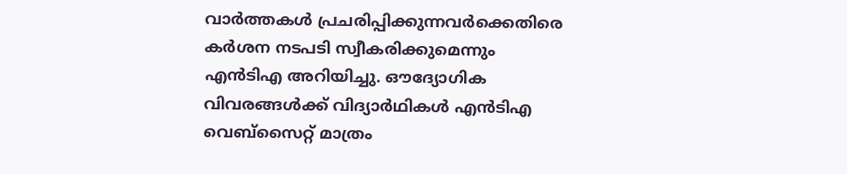വാർത്തകൾ പ്രചരിപ്പിക്കുന്നവർക്കെതിരെ കർശന നടപടി സ്വീകരിക്കുമെന്നും എൻടിഎ അറിയിച്ചു. ഔദ്യോഗിക വിവരങ്ങൾക്ക് വിദ്യാർഥികൾ എൻടിഎ വെബ്സൈറ്റ് മാത്രം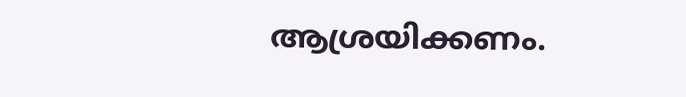ആശ്രയിക്കണം.